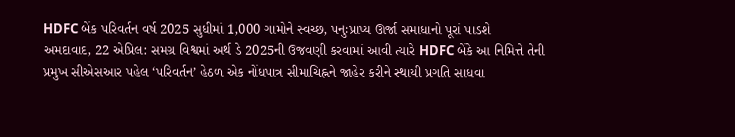HDFC બેંક પરિવર્તન વર્ષ 2025 સુધીમાં 1,000 ગામોને સ્વચ્છ, પનુઃપ્રાપ્ય ઊર્જા સમાધાનો પૂરાં પાડશે
અમદાવાદ, 22 એપ્રિલ: સમગ્ર વિશ્વમાં અર્થ ડે 2025ની ઉજવણી કરવામાં આવી ત્યારે HDFC બેંકે આ નિમિત્તે તેની પ્રમુખ સીએસઆર પહેલ ‘પરિવર્તન’ હેઠળ એક નોંધપાત્ર સીમાચિહ્નને જાહેર કરીને સ્થાયી પ્રગતિ સાધવા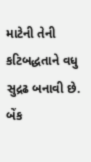માટેની તેની કટિબદ્ધતાને વધુ સુદ્રઢ બનાવી છે. બેંક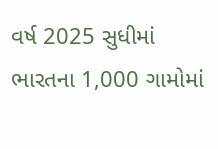વર્ષ 2025 સુધીમાં ભારતના 1,000 ગામોમાં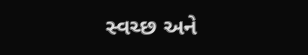સ્વચ્છ અને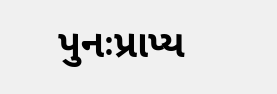પુનઃપ્રાપ્ય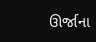ઊર્જાના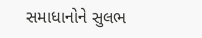સમાધાનોને સુલભ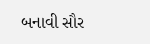બનાવી સૌર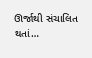ઊર્જાથી સંચાલિત થતાં…